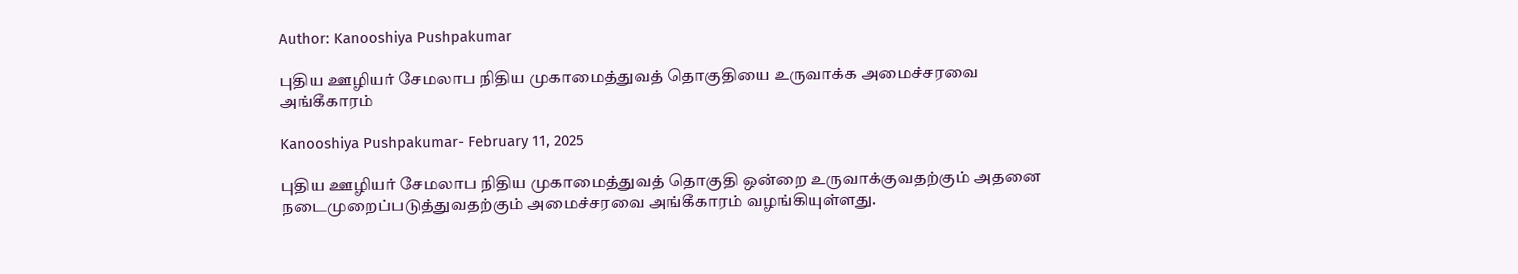Author: Kanooshiya Pushpakumar

புதிய ஊழியர் சேமலாப நிதிய முகாமைத்துவத் தொகுதியை உருவாக்க அமைச்சரவை அங்கீகாரம்

Kanooshiya Pushpakumar- February 11, 2025

புதிய ஊழியர் சேமலாப நிதிய முகாமைத்துவத் தொகுதி ஒன்றை உருவாக்குவதற்கும் அதனை நடைமுறைப்படுத்துவதற்கும் அமைச்சரவை அங்கீகாரம் வழங்கியுள்ளது.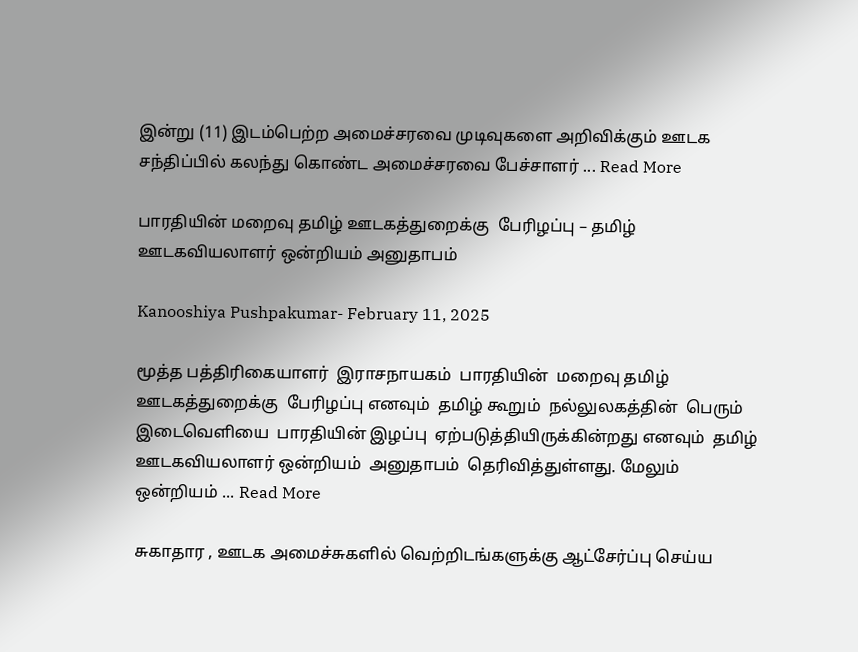இன்று (11) இடம்பெற்ற அமைச்சரவை முடிவுகளை அறிவிக்கும் ஊடக சந்திப்பில் கலந்து கொண்ட அமைச்சரவை பேச்சாளர் ... Read More

பாரதியின் மறைவு தமிழ் ஊடகத்துறைக்கு  பேரிழப்பு – தமிழ் ஊடகவியலாளர் ஒன்றியம் அனுதாபம்

Kanooshiya Pushpakumar- February 11, 2025

மூத்த பத்திரிகையாளர்  இராசநாயகம்  பாரதியின்  மறைவு தமிழ்  ஊடகத்துறைக்கு  பேரிழப்பு எனவும்  தமிழ் கூறும்  நல்லுலகத்தின்  பெரும்  இடைவெளியை  பாரதியின் இழப்பு  ஏற்படுத்தியிருக்கின்றது எனவும்  தமிழ் ஊடகவியலாளர் ஒன்றியம்  அனுதாபம்  தெரிவித்துள்ளது. மேலும்   ஒன்றியம் ... Read More

சுகாதார , ஊடக அமைச்சுகளில் வெற்றிடங்களுக்கு ஆட்சேர்ப்பு செய்ய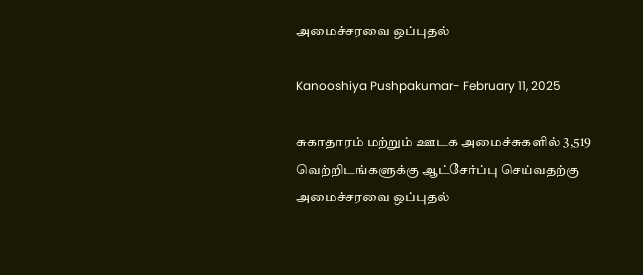அமைச்சரவை ஒப்புதல்

Kanooshiya Pushpakumar- February 11, 2025

சுகாதாரம் மற்றும் ஊடக அமைச்சுகளில் 3,519 வெற்றிடங்களுக்கு ஆட்சேர்ப்பு செய்வதற்கு அமைச்சரவை ஒப்புதல்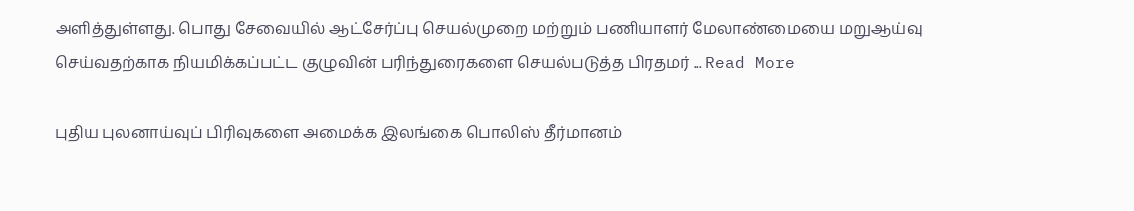அளித்துள்ளது. பொது சேவையில் ஆட்சேர்ப்பு செயல்முறை மற்றும் பணியாளர் மேலாண்மையை மறுஆய்வு செய்வதற்காக நியமிக்கப்பட்ட குழுவின் பரிந்துரைகளை செயல்படுத்த பிரதமர் ... Read More

புதிய புலனாய்வுப் பிரிவுகளை அமைக்க இலங்கை பொலிஸ் தீர்மானம்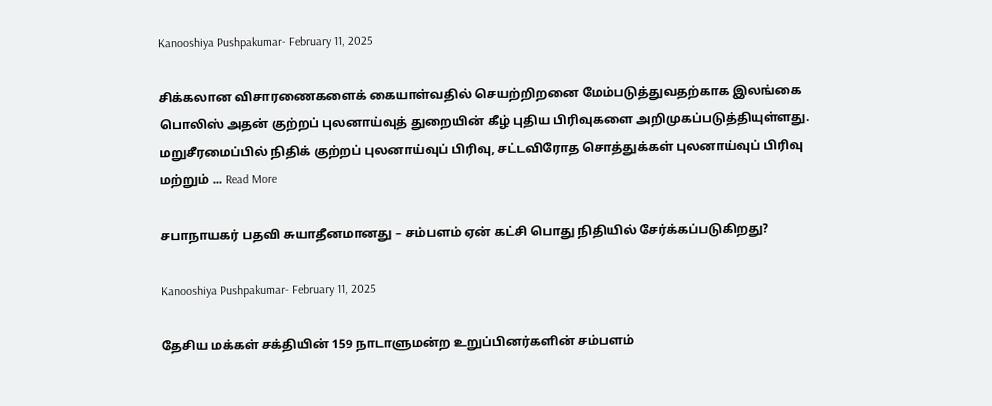Kanooshiya Pushpakumar- February 11, 2025

சிக்கலான விசாரணைகளைக் கையாள்வதில் செயற்றிறனை மேம்படுத்துவதற்காக இலங்கை பொலிஸ் அதன் குற்றப் புலனாய்வுத் துறையின் கீழ் புதிய பிரிவுகளை அறிமுகப்படுத்தியுள்ளது. மறுசீரமைப்பில் நிதிக் குற்றப் புலனாய்வுப் பிரிவு, சட்டவிரோத சொத்துக்கள் புலனாய்வுப் பிரிவு மற்றும் ... Read More

சபாநாயகர் பதவி சுயாதீனமானது – சம்பளம் ஏன் கட்சி பொது நிதியில் சேர்க்கப்படுகிறது?

Kanooshiya Pushpakumar- February 11, 2025

தேசிய மக்கள் சக்தியின் 159 நாடாளுமன்ற உறுப்பினர்களின் சம்பளம்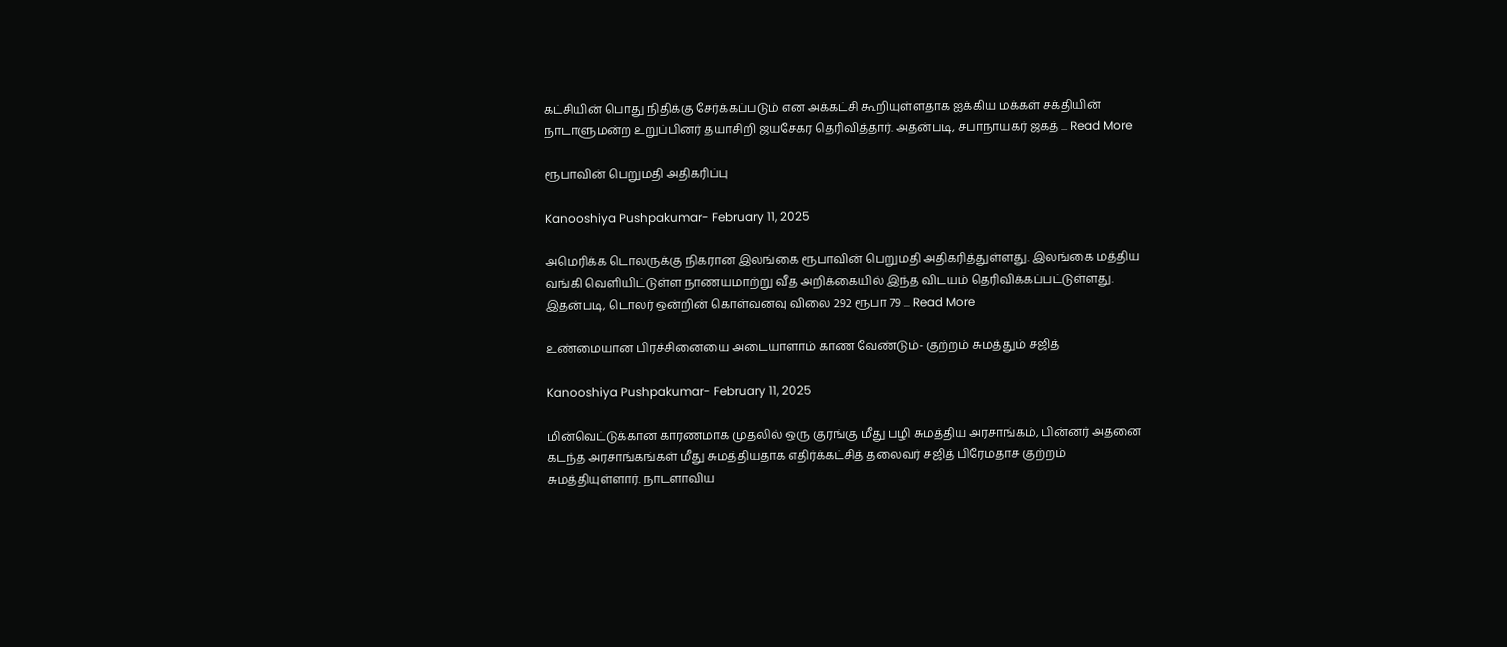கட்சியின் பொது நிதிக்கு சேர்க்கப்படும் என அக்கட்சி கூறியுள்ளதாக ஐக்கிய மக்கள் சக்தியின் நாடாளுமன்ற உறுப்பினர் தயாசிறி ஜயசேகர தெரிவித்தார். அதன்படி, சபாநாயகர் ஜகத் ... Read More

ரூபாவின் பெறுமதி அதிகரிப்பு

Kanooshiya Pushpakumar- February 11, 2025

அமெரிக்க டொலருக்கு நிகரான இலங்கை ரூபாவின் பெறுமதி அதிகரித்துள்ளது. இலங்கை மத்திய வங்கி வெளியிட்டுள்ள நாணயமாற்று வீத அறிக்கையில் இந்த விடயம் தெரிவிக்கப்பட்டுள்ளது. இதன்படி, டொலர் ஒன்றின் கொள்வனவு விலை 292 ரூபா 79 ... Read More

உண்மையான பிரச்சினையை அடையாளாம் காண வேண்டும்- குற்றம் சுமத்தும் சஜித்

Kanooshiya Pushpakumar- February 11, 2025

மின்வெட்டுக்கான காரணமாக முதலில் ஒரு குரங்கு மீது பழி சுமத்திய அரசாங்கம், பின்னர் அதனை கடந்த அரசாங்கங்கள் மீது சுமத்தியதாக எதிர்க்கட்சித் தலைவர் சஜித் பிரேமதாச குற்றம் சுமத்தியுள்ளார். நாடளாவிய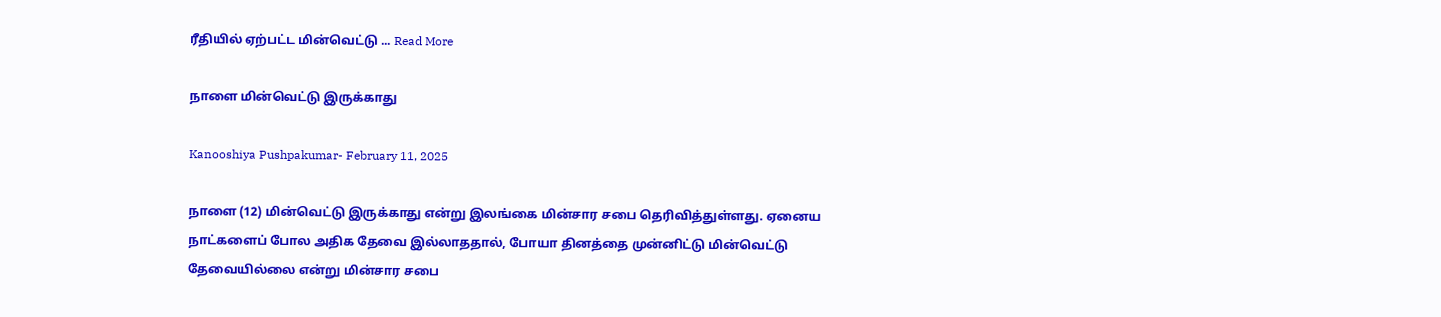ரீதியில் ஏற்பட்ட மின்வெட்டு ... Read More

நாளை மின்வெட்டு இருக்காது

Kanooshiya Pushpakumar- February 11, 2025

நாளை (12) மின்வெட்டு இருக்காது என்று இலங்கை மின்சார சபை தெரிவித்துள்ளது. ஏனைய நாட்களைப் போல அதிக தேவை இல்லாததால், போயா தினத்தை முன்னிட்டு மின்வெட்டு தேவையில்லை என்று மின்சார சபை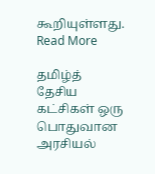கூறியுள்ளது. Read More

தமிழ்த் தேசிய கட்சிகள் ஒரு பொதுவான அரசியல்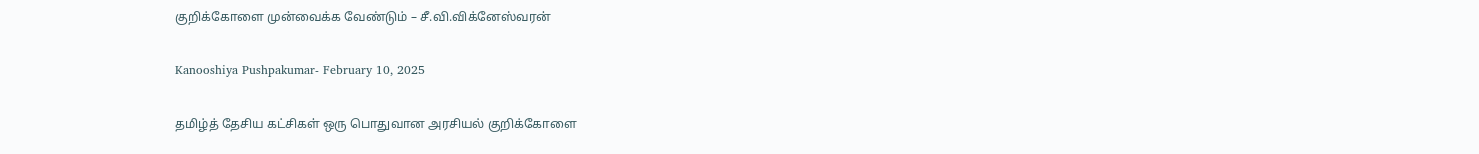குறிக்கோளை முன்வைக்க வேண்டும் – சீ.வி.விக்னேஸ்வரன்

Kanooshiya Pushpakumar- February 10, 2025

தமிழ்த் தேசிய கட்சிகள் ஒரு பொதுவான அரசியல் குறிக்கோளை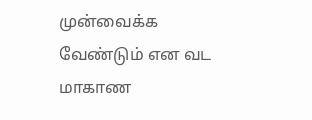முன்வைக்க வேண்டும் என வட மாகாண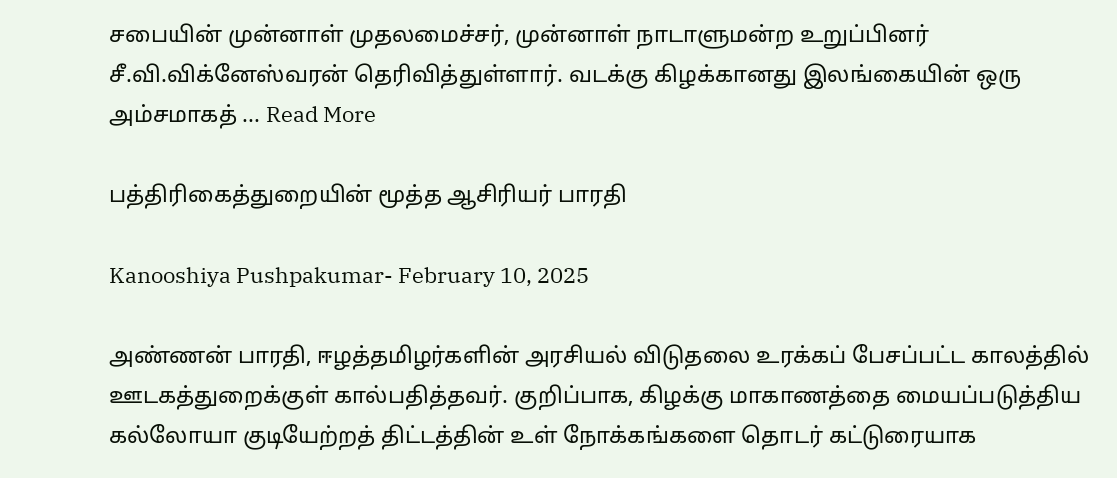சபையின் முன்னாள் முதலமைச்சர், முன்னாள் நாடாளுமன்ற உறுப்பினர் சீ.வி.விக்னேஸ்வரன் தெரிவித்துள்ளார். வடக்கு கிழக்கானது இலங்கையின் ஒரு அம்சமாகத் ... Read More

பத்திரிகைத்துறையின் மூத்த ஆசிரியர் பாரதி

Kanooshiya Pushpakumar- February 10, 2025

அண்ணன் பாரதி, ஈழத்தமிழர்களின் அரசியல் விடுதலை உரக்கப் பேசப்பட்ட காலத்தில் ஊடகத்துறைக்குள் கால்பதித்தவர். குறிப்பாக, கிழக்கு மாகாணத்தை மையப்படுத்திய கல்லோயா குடியேற்றத் திட்டத்தின் உள் நோக்கங்களை தொடர் கட்டுரையாக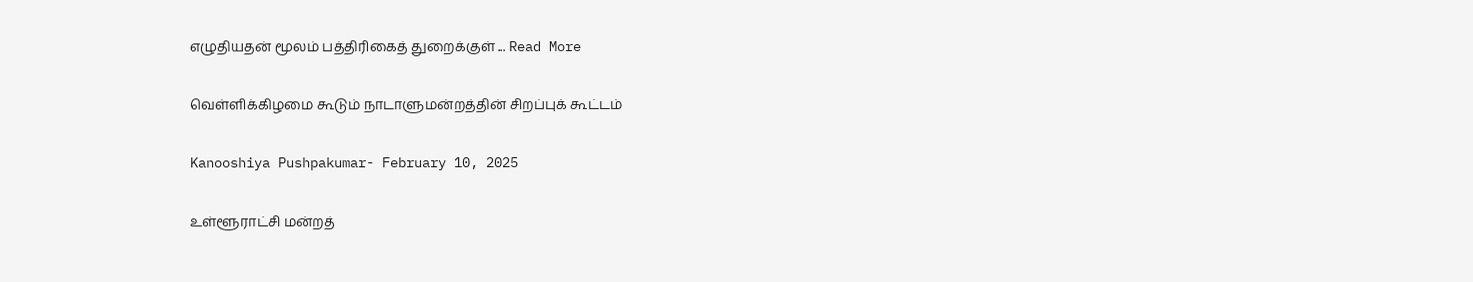எழுதியதன் மூலம் பத்திரிகைத் துறைக்குள் ... Read More

வெள்ளிக்கிழமை கூடும் நாடாளுமன்றத்தின் சிறப்புக் கூட்டம்

Kanooshiya Pushpakumar- February 10, 2025

உள்ளூராட்சி மன்றத்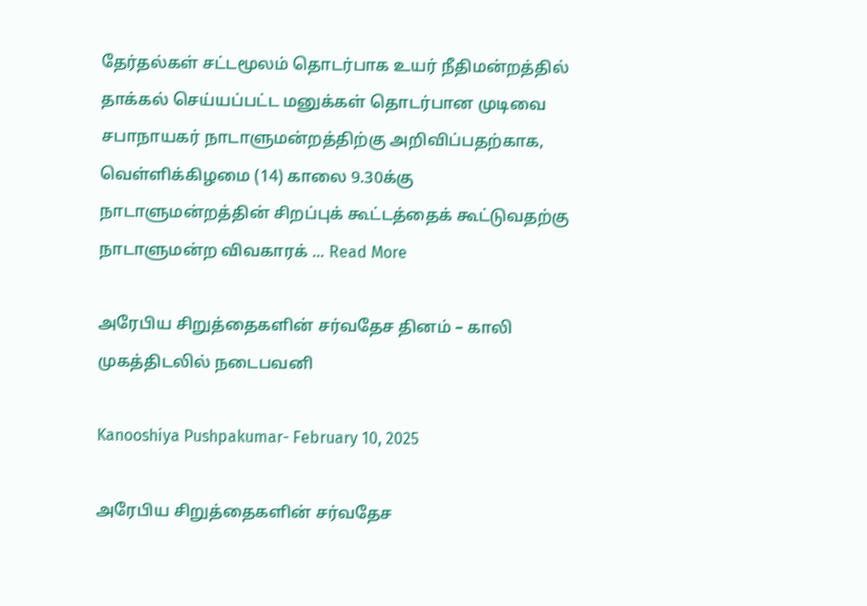தேர்தல்கள் சட்டமூலம் தொடர்பாக உயர் நீதிமன்றத்தில் தாக்கல் செய்யப்பட்ட மனுக்கள் தொடர்பான முடிவை சபாநாயகர் நாடாளுமன்றத்திற்கு அறிவிப்பதற்காக, வெள்ளிக்கிழமை (14) காலை 9.30க்கு நாடாளுமன்றத்தின் சிறப்புக் கூட்டத்தைக் கூட்டுவதற்கு நாடாளுமன்ற விவகாரக் ... Read More

அரேபிய சிறுத்தைகளின் சர்வதேச தினம் – காலி முகத்திடலில் நடைபவனி

Kanooshiya Pushpakumar- February 10, 2025

அரேபிய சிறுத்தைகளின் சர்வதேச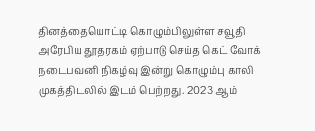தினத்தையொட்டி கொழும்பிலுள்ள சவூதி அரேபிய தூதரகம் ஏற்பாடு செய்த கெட் வோக் நடைபவனி நிகழ்வு இன்று கொழும்பு காலி முகத்திடலில் இடம் பெற்றது. 2023 ஆம்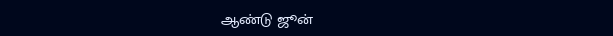ஆண்டு ஜூன்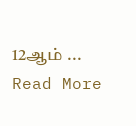12ஆம் ... Read More